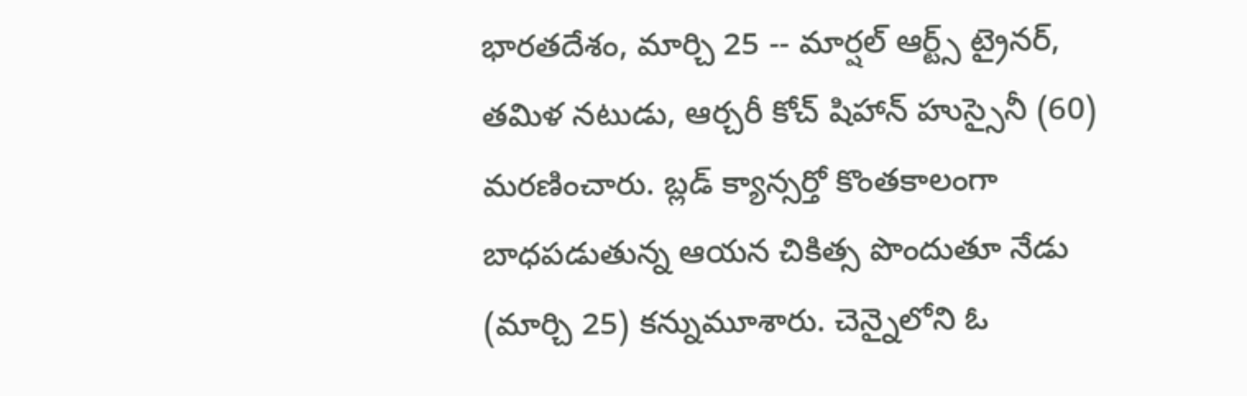భారతదేశం, మార్చి 25 -- మార్షల్ ఆర్ట్స్ ట్రైనర్, తమిళ నటుడు, ఆర్చరీ కోచ్ షిహాన్ హుస్సైనీ (60) మరణించారు. బ్లడ్ క్యాన్సర్తో కొంతకాలంగా బాధపడుతున్న ఆయన చికిత్స పొందుతూ నేడు (మార్చి 25) కన్నుమూశారు. చెన్నైలోని ఓ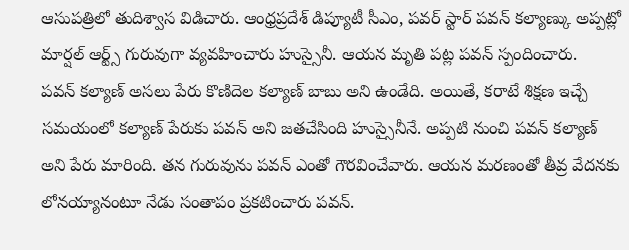ఆసుపత్రిలో తుదిశ్వాస విడిచారు. ఆంధ్రప్రదేశ్ డిప్యూటీ సీఎం, పవర్ స్టార్ పవన్ కల్యాణ్కు అప్పట్లో మార్షల్ ఆర్ట్స్ గురువుగా వ్యవహించారు హుస్సైనీ. ఆయన మృతి పట్ల పవన్ స్పందించారు.
పవన్ కల్యాణ్ అసలు పేరు కొణిదెల కల్యాణ్ బాబు అని ఉండేది. అయితే, కరాటే శిక్షణ ఇచ్చే సమయంలో కల్యాణ్ పేరుకు పవన్ అని జతచేసింది హుస్సైనీనే. అప్పటి నుంచి పవన్ కల్యాణ్ అని పేరు మారింది. తన గురువును పవన్ ఎంతో గౌరవించేవారు. ఆయన మరణంతో తీవ్ర వేదనకు లోనయ్యానంటూ నేడు సంతాపం ప్రకటించారు పవన్.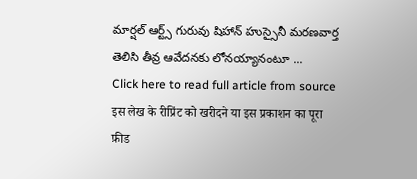మార్షల్ ఆర్ట్స్ గురువు షిహాన్ హుస్సైనీ మరణవార్త తెలిసి తీవ్ర ఆవేదనకు లోనయ్యానంటూ ...
Click here to read full article from source
इस लेख के रीप्रिंट को खरीदने या इस प्रकाशन का पूरा फ़ीड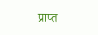प्राप्त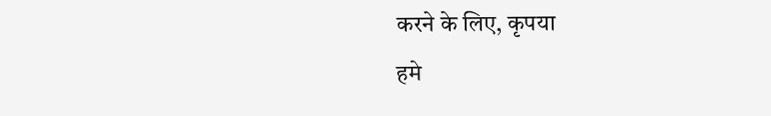करने के लिए, कृपया
हमे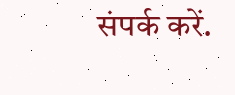संपर्क करें.